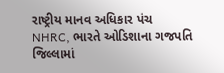રાષ્ટ્રીય માનવ અધિકાર પંચ
NHRC, ભારતે ઓડિશાના ગજપતિ જિલ્લામાં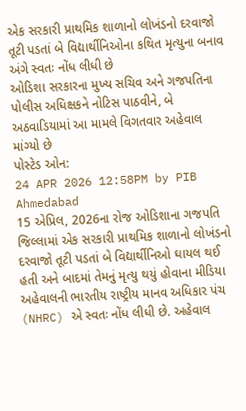એક સરકારી પ્રાથમિક શાળાનો લોખંડનો દરવાજો તૂટી પડતાં બે વિદ્યાર્થીનિઓના કથિત મૃત્યુના બનાવ અંગે સ્વતઃ નોંધ લીધી છે
ઓડિશા સરકારના મુખ્ય સચિવ અને ગજપતિના પોલીસ અધિક્ષકને નોટિસ પાઠવીને, બે અઠવાડિયામાં આ મામલે વિગતવાર અહેવાલ માંગ્યો છે
પોસ્ટેડ ઓન:
24 APR 2026 12:58PM by PIB Ahmedabad
15 એપ્રિલ, 2026ના રોજ ઓડિશાના ગજપતિ જિલ્લામાં એક સરકારી પ્રાથમિક શાળાનો લોખંડનો દરવાજો તૂટી પડતાં બે વિદ્યાર્થીનિઓ ઘાયલ થઈ હતી અને બાદમાં તેમનું મૃત્યુ થયું હોવાના મીડિયા અહેવાલની ભારતીય રાષ્ટ્રીય માનવ અધિકાર પંચ (NHRC) એ સ્વતઃ નોંધ લીધી છે. અહેવાલ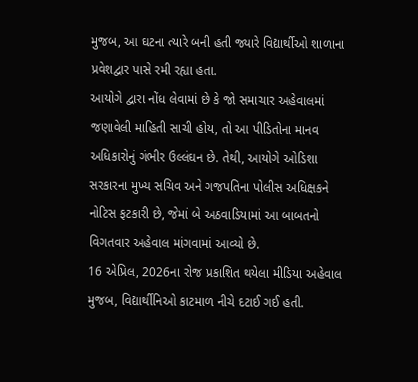મુજબ, આ ઘટના ત્યારે બની હતી જ્યારે વિદ્યાર્થીઓ શાળાના પ્રવેશદ્વાર પાસે રમી રહ્યા હતા.
આયોગે દ્વારા નોંધ લેવામાં છે કે જો સમાચાર અહેવાલમાં જણાવેલી માહિતી સાચી હોય, તો આ પીડિતોના માનવ અધિકારોનું ગંભીર ઉલ્લંઘન છે. તેથી, આયોગે ઓડિશા સરકારના મુખ્ય સચિવ અને ગજપતિના પોલીસ અધિક્ષકને નોટિસ ફટકારી છે, જેમાં બે અઠવાડિયામાં આ બાબતનો વિગતવાર અહેવાલ માંગવામાં આવ્યો છે.
16 એપ્રિલ, 2026ના રોજ પ્રકાશિત થયેલા મીડિયા અહેવાલ મુજબ, વિદ્યાર્થીનિઓ કાટમાળ નીચે દટાઈ ગઈ હતી.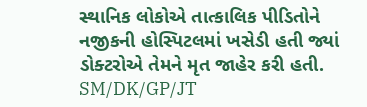સ્થાનિક લોકોએ તાત્કાલિક પીડિતોને નજીકની હોસ્પિટલમાં ખસેડી હતી જ્યાં ડોક્ટરોએ તેમને મૃત જાહેર કરી હતી.
SM/DK/GP/JT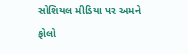સોશિયલ મીડિયા પર અમને ફોલો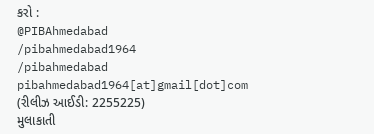કરો :
@PIBAhmedabad
/pibahmedabad1964
/pibahmedabad
pibahmedabad1964[at]gmail[dot]com
(રીલીઝ આઈડી: 2255225)
મુલાકાતી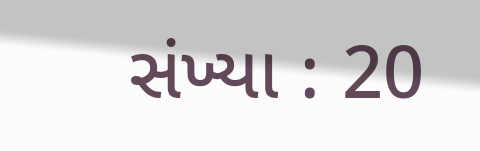સંખ્યા : 20